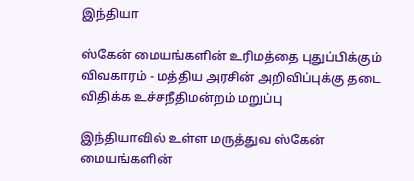இந்தியா

ஸ்கேன் மையங்களின் உரிமத்தை புதுப்பிக்கும் விவகாரம் - மத்திய அரசின் அறிவிப்புக்கு தடை விதிக்க உச்சநீதிமன்றம் மறுப்பு

இந்தியாவில் உள்ள மருத்துவ ஸ்கேன் மையங்களின்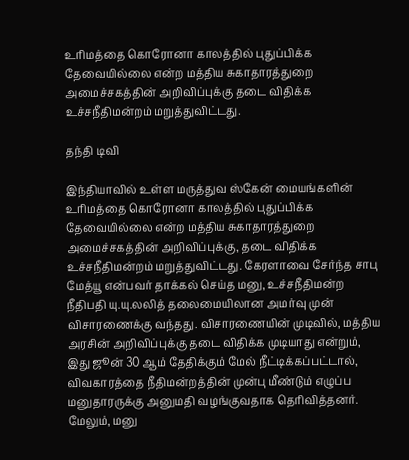உரிமத்தை கொரோனா காலத்தில் புதுப்பிக்க தேவையில்லை என்ற மத்திய சுகாதாரத்துறை அமைச்சகத்தின் அறிவிப்புக்கு தடை விதிக்க உச்சநீதிமன்றம் மறுத்துவிட்டது.

தந்தி டிவி

இந்தியாவில் உள்ள மருத்துவ ஸ்கேன் மையங்களின் உரிமத்தை கொரோனா காலத்தில் புதுப்பிக்க தேவையில்லை என்ற மத்திய சுகாதாரத்துறை அமைச்சகத்தின் அறிவிப்புக்கு, தடை விதிக்க உச்சநீதிமன்றம் மறுத்துவிட்டது. கேரளாவை சேர்ந்த சாபு மேத்யூ என்பவர் தாக்கல் செய்த மனு, உச்சநீதிமன்ற நீதிபதி யு.யு.லலித் தலைமையிலான அமர்வு முன் விசாரணைக்கு வந்தது. விசாரணையின் முடிவில், மத்திய அரசின் அறிவிப்புக்கு தடை விதிக்க முடியாது என்றும், இது ஜூன் 30 ஆம் தேதிக்கும் மேல் நீட்டிக்கப்பட்டால், விவகாரத்தை நீதிமன்றத்தின் முன்பு மீண்டும் எழுப்ப மனுதாரருக்கு அனுமதி வழங்குவதாக தெரிவித்தனர். மேலும், மனு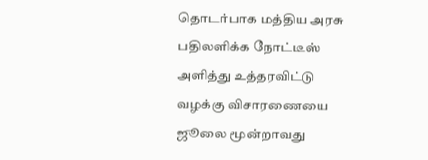தொடர்பாக மத்திய அரசு பதிலளிக்க நோட்டீஸ் அளித்து உத்தரவிட்டு வழக்கு விசாரணையை ஜூலை மூன்றாவது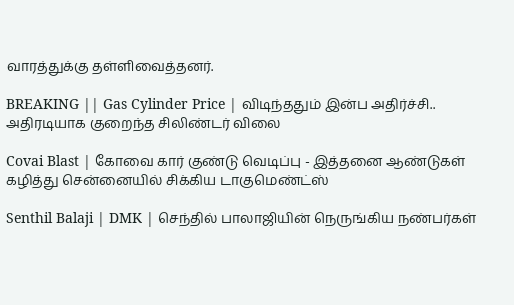வாரத்துக்கு தள்ளிவைத்தனர்.

BREAKING || Gas Cylinder Price | விடிந்ததும் இன்ப அதிர்ச்சி.. அதிரடியாக குறைந்த சிலிண்டர் விலை

Covai Blast | கோவை கார் குண்டு வெடிப்பு - இத்தனை ஆண்டுகள் கழித்து சென்னையில் சிக்கிய டாகுமெண்ட்ஸ்

Senthil Balaji | DMK | செந்தில் பாலாஜியின் நெருங்கிய நண்பர்கள்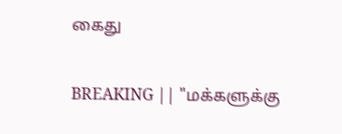கைது

BREAKING || "மக்களுக்கு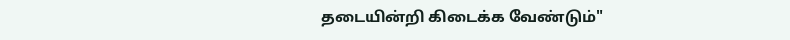தடையின்றி கிடைக்க வேண்டும்"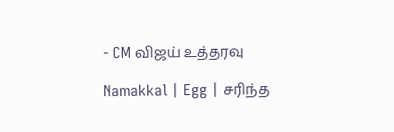- CM விஜய் உத்தரவு

Namakkal | Egg | சரிந்த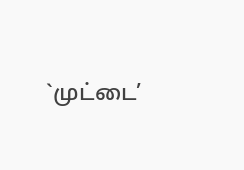`முட்டை’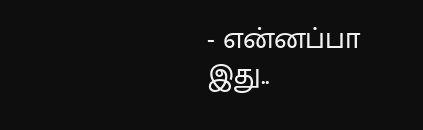- என்னப்பா இது..